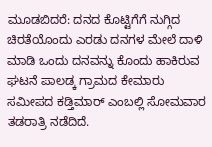ಮೂಡಬಿದರೆ: ದನದ ಕೊಟ್ಟಿಗೆಗೆ ನುಗ್ಗಿದ ಚಿರತೆಯೊಂದು ಎರಡು ದನಗಳ ಮೇಲೆ ದಾಳಿ ಮಾಡಿ ಒಂದು ದನವನ್ನು ಕೊಂದು ಹಾಕಿರುವ ಘಟನೆ ಪಾಲಡ್ಕ ಗ್ರಾಮದ ಕೇಮಾರು ಸಮೀಪದ ಕಡ್ತಿಮಾರ್ ಎಂಬಲ್ಲಿ ಸೋಮವಾರ ತಡರಾತ್ರಿ ನಡೆದಿದೆ.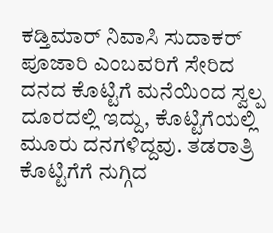ಕಡ್ತಿಮಾರ್ ನಿವಾಸಿ ಸುದಾಕರ್ ಪೂಜಾರಿ ಎಂಬವರಿಗೆ ಸೇರಿದ ದನದ ಕೊಟ್ಟಿಗೆ ಮನೆಯಿಂದ ಸ್ವಲ್ಪ ದೂರದಲ್ಲಿ ಇದ್ದು, ಕೊಟ್ಟಿಗೆಯಲ್ಲಿ ಮೂರು ದನಗಳಿದ್ದವು. ತಡರಾತ್ರಿ ಕೊಟ್ಟಿಗೆಗೆ ನುಗ್ಗಿದ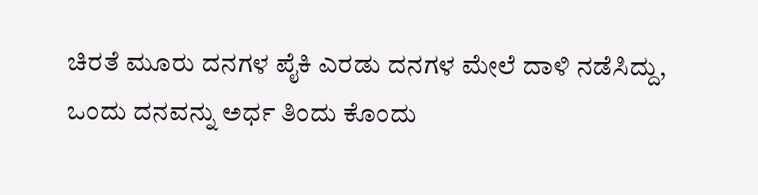ಚಿರತೆ ಮೂರು ದನಗಳ ಪೈಕಿ ಎರಡು ದನಗಳ ಮೇಲೆ ದಾಳಿ ನಡೆಸಿದ್ದು, ಒಂದು ದನವನ್ನು ಅರ್ಧ ತಿಂದು ಕೊಂದು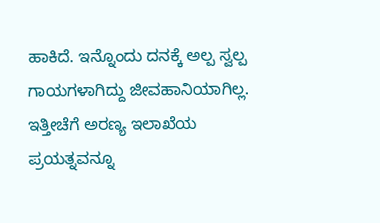ಹಾಕಿದೆ. ಇನ್ನೊಂದು ದನಕ್ಕೆ ಅಲ್ಪ ಸ್ವಲ್ಪ ಗಾಯಗಳಾಗಿದ್ದು ಜೀವಹಾನಿಯಾಗಿಲ್ಲ. ಇತ್ತೀಚೆಗೆ ಅರಣ್ಯ ಇಲಾಖೆಯ ಪ್ರಯತ್ನವನ್ನೂ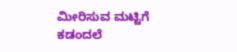ಮೀರಿಸುವ ಮಟ್ಟಿಗೆ ಕಡಂದಲೆ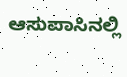ಆಸುಪಾಸಿನಲ್ಲಿ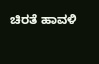ಚಿರತೆ ಹಾವಳಿ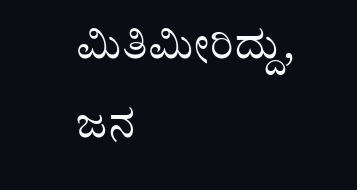ಮಿತಿಮೀರಿದ್ದು, ಜನ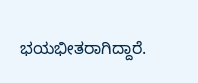ಭಯಭೀತರಾಗಿದ್ದಾರೆ.